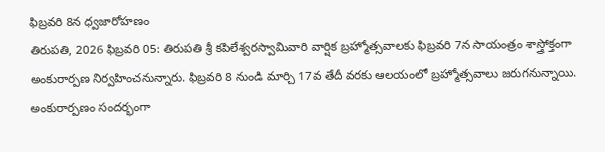ఫిబ్రవరి 8న ధ్వజారోహణం
తిరుపతి, 2026 ఫిబ్రవరి 05: తిరుపతి శ్రీ కపిలేశ్వరస్వామివారి వార్షిక బ్రహ్మోత్సవాలకు ఫిబ్రవరి 7న సాయంత్రం శాస్త్రోక్తంగా అంకురార్పణ నిర్వహించనున్నారు. ఫిబ్రవరి 8 నుండి మార్చి 17వ తేదీ వరకు ఆలయంలో బ్రహ్మోత్సవాలు జరుగనున్నాయి.
అంకురార్పణం సందర్భంగా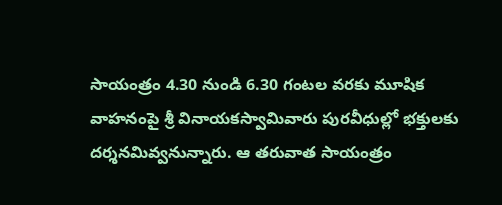సాయంత్రం 4.30 నుండి 6.30 గంటల వరకు మూషిక వాహనంపై శ్రీ వినాయకస్వామివారు పురవీధుల్లో భక్తులకు దర్శనమివ్వనున్నారు. ఆ తరువాత సాయంత్రం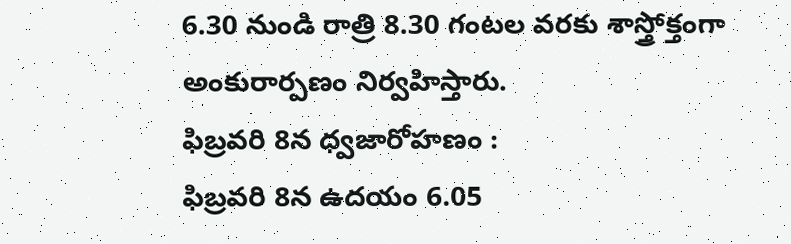6.30 నుండి రాత్రి 8.30 గంటల వరకు శాస్త్రోక్తంగా అంకురార్పణం నిర్వహిస్తారు.
ఫిబ్రవరి 8న ధ్వజారోహణం :
ఫిబ్రవరి 8న ఉదయం 6.05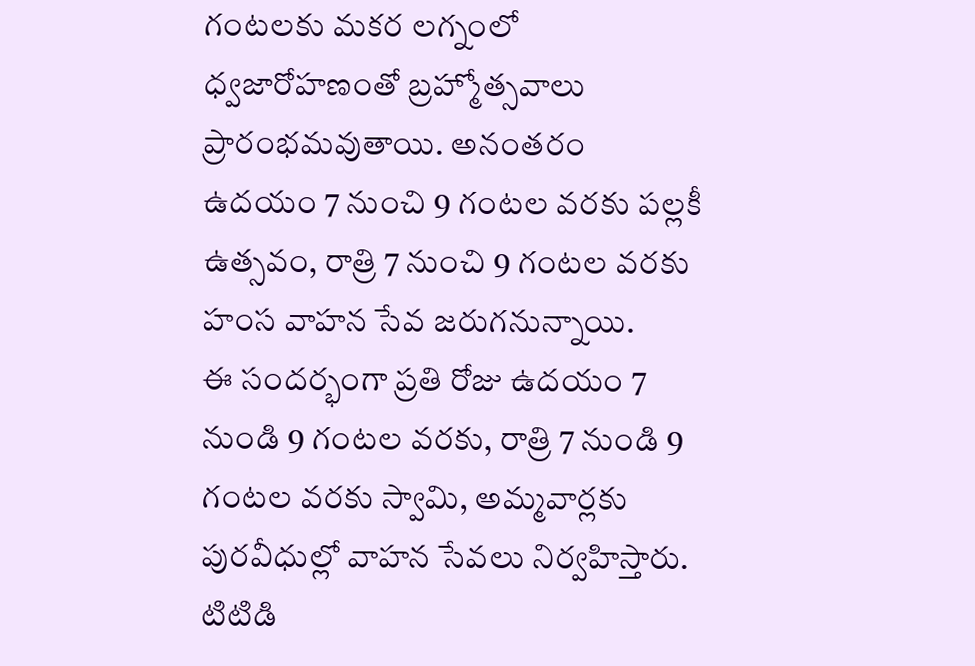గంటలకు మకర లగ్నంలో ధ్వజారోహణంతో బ్రహ్మోత్సవాలు ప్రారంభమవుతాయి. అనంతరం ఉదయం 7 నుంచి 9 గంటల వరకు పల్లకీ ఉత్సవం, రాత్రి 7 నుంచి 9 గంటల వరకు హంస వాహన సేవ జరుగనున్నాయి.
ఈ సందర్భంగా ప్రతి రోజు ఉదయం 7 నుండి 9 గంటల వరకు, రాత్రి 7 నుండి 9 గంటల వరకు స్వామి, అమ్మవార్లకు పురవీధుల్లో వాహన సేవలు నిర్వహిస్తారు.
టిటిడి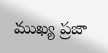ముఖ్య ప్రజా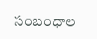సంబంధాల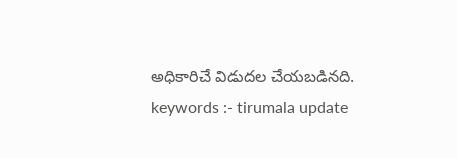అధికారిచే విడుదల చేయబడినది.
keywords :- tirumala update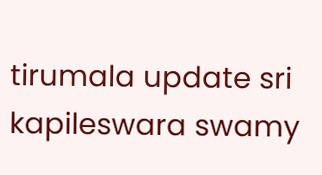tirumala update sri kapileswara swamy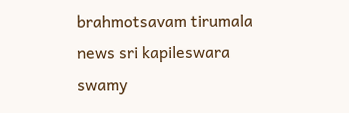brahmotsavam tirumala news sri kapileswara swamy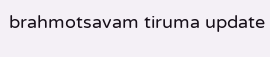brahmotsavam tiruma update